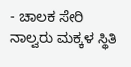- ಚಾಲಕ ಸೇರಿ ನಾಲ್ವರು ಮಕ್ಕಳ ಸ್ಥಿತಿ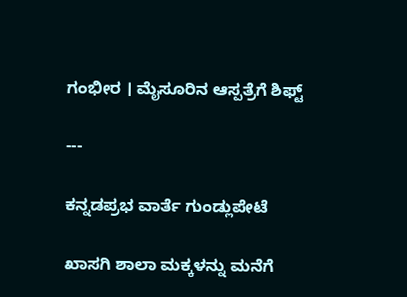ಗಂಭೀರ । ಮೈಸೂರಿನ ಆಸ್ಪತ್ರೆಗೆ ಶಿಫ್ಟ್‌

---

ಕನ್ನಡಪ್ರಭ ವಾರ್ತೆ ಗುಂಡ್ಲುಪೇಟೆ

ಖಾಸಗಿ ಶಾಲಾ ಮಕ್ಕಳನ್ನು ಮನೆಗೆ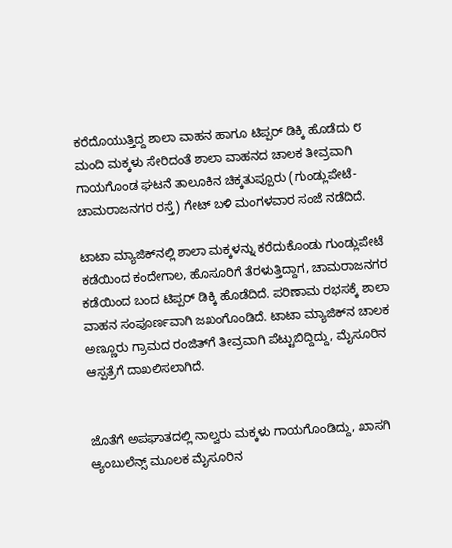ಕರೆದೊಯುತ್ತಿದ್ದ ಶಾಲಾ ವಾಹನ ಹಾಗೂ ಟಿಪ್ಪರ್‌ ಡಿಕ್ಕಿ ಹೊಡೆದು ೮ ಮಂದಿ ಮಕ್ಕಳು ಸೇರಿದಂತೆ ಶಾಲಾ ವಾಹನದ ಚಾಲಕ ತೀವ್ರವಾಗಿ ಗಾಯಗೊಂಡ ಘಟನೆ ತಾಲೂಕಿನ ಚಿಕ್ಕತುಪ್ಪೂರು (ಗುಂಡ್ಲುಪೇಟೆ-ಚಾಮರಾಜನಗರ ರಸ್ತೆ) ಗೇಟ್‌ ಬಳಿ ಮಂಗಳವಾರ ಸಂಜೆ ನಡೆದಿದೆ.

ಟಾಟಾ ಮ್ಯಾಜಿಕ್‌ನಲ್ಲಿ ಶಾಲಾ ಮಕ್ಕಳನ್ನು ಕರೆದುಕೊಂಡು ಗುಂಡ್ಲುಪೇಟೆ ಕಡೆಯಿಂದ ಕಂದೇಗಾಲ, ಹೊಸೂರಿಗೆ ತೆರಳುತ್ತಿದ್ದಾಗ, ಚಾಮರಾಜನಗರ ಕಡೆಯಿಂದ ಬಂದ ಟಿಪ್ಪರ್‌ ಡಿಕ್ಕಿ ಹೊಡೆದಿದೆ. ಪರಿಣಾಮ ರಭಸಕ್ಕೆ ಶಾಲಾ ವಾಹನ ಸಂಪೂರ್ಣವಾಗಿ ಜಖಂಗೊಂಡಿದೆ. ಟಾಟಾ ಮ್ಯಾಜಿಕ್‌ನ ಚಾಲಕ ಅಣ್ಣೂರು ಗ್ರಾಮದ ರಂಜಿತ್‌ಗೆ ತೀವ್ರವಾಗಿ ಪೆಟ್ಟುಬಿದ್ದಿದ್ದು, ಮೈಸೂರಿನ ಆಸ್ಪತ್ರೆಗೆ ದಾಖಲಿಸಲಾಗಿದೆ.


ಜೊತೆಗೆ ಅಪಘಾತದಲ್ಲಿ ನಾಲ್ವರು ಮಕ್ಕಳು ಗಾಯಗೊಂಡಿದ್ದು, ಖಾಸಗಿ ಆ್ಯಂಬುಲೆನ್ಸ್‌ ಮೂಲಕ ಮೈಸೂರಿನ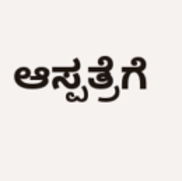ಆಸ್ಪತ್ರೆಗೆ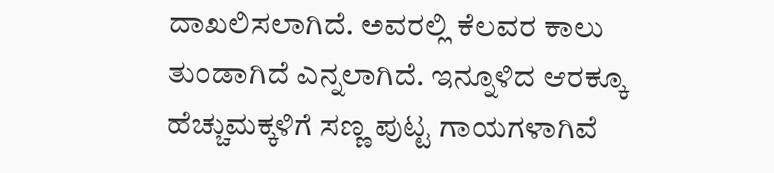ದಾಖಲಿಸಲಾಗಿದೆ. ಅವರಲ್ಲಿ ಕೆಲವರ ಕಾಲು ತುಂಡಾಗಿದೆ ಎನ್ನಲಾಗಿದೆ. ಇನ್ನೂಳಿದ ಆರಕ್ಕೂ ಹೆಚ್ಚುಮಕ್ಕಳಿಗೆ ಸಣ್ಣ ಪುಟ್ಟ ಗಾಯಗಳಾಗಿವೆ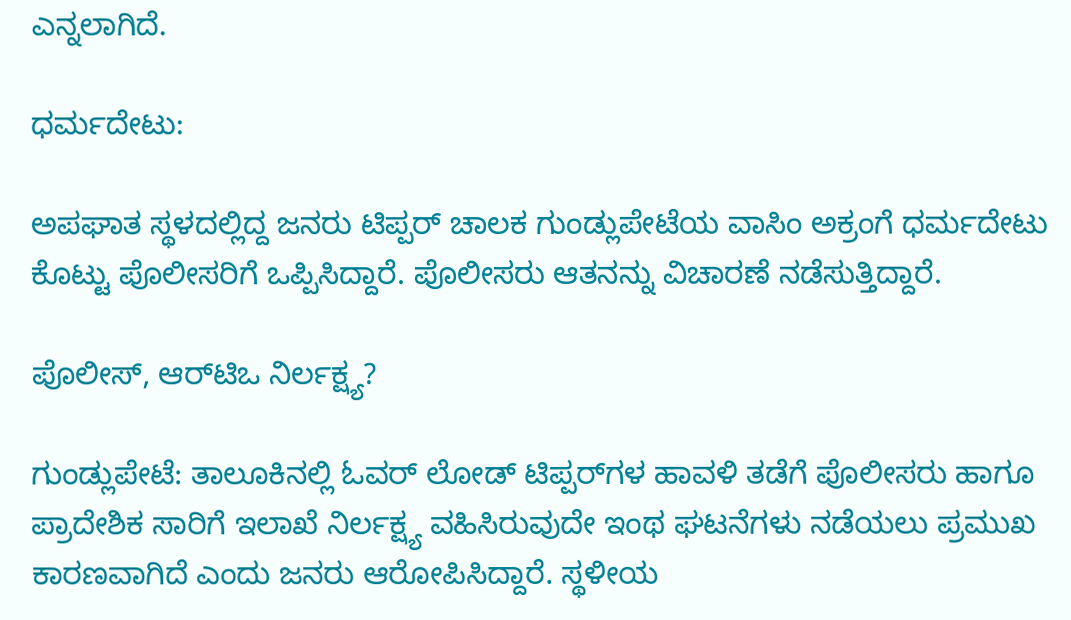ಎನ್ನಲಾಗಿದೆ.

ಧರ್ಮದೇಟು:

ಅಪಘಾತ ಸ್ಥಳದಲ್ಲಿದ್ದ ಜನರು ಟಿಪ್ಪರ್‌ ಚಾಲಕ ಗುಂಡ್ಲುಪೇಟೆಯ ವಾಸಿಂ ಅಕ್ರಂಗೆ ಧರ್ಮದೇಟು ಕೊಟ್ಟು ಪೊಲೀಸರಿಗೆ ಒಪ್ಪಿಸಿದ್ದಾರೆ. ಪೊಲೀಸರು ಆತನನ್ನು ವಿಚಾರಣೆ ನಡೆಸುತ್ತಿದ್ದಾರೆ.

ಪೊಲೀಸ್‌, ಆರ್‌ಟಿಒ ನಿರ್ಲಕ್ಷ್ಯ?

ಗುಂಡ್ಲುಪೇಟೆ: ತಾಲೂಕಿನಲ್ಲಿ ಓವರ್‌ ಲೋಡ್‌ ಟಿಪ್ಪರ್‌ಗಳ ಹಾವಳಿ ತಡೆಗೆ ಪೊಲೀಸರು ಹಾಗೂ ಪ್ರಾದೇಶಿಕ ಸಾರಿಗೆ ಇಲಾಖೆ ನಿರ್ಲಕ್ಷ್ಯ ವಹಿಸಿರುವುದೇ ಇಂಥ ಘಟನೆಗಳು ನಡೆಯಲು ಪ್ರಮುಖ ಕಾರಣವಾಗಿದೆ ಎಂದು ಜನರು ಆರೋಪಿಸಿದ್ದಾರೆ. ಸ್ಥಳೀಯ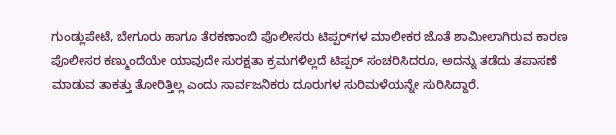ಗುಂಡ್ಲುಪೇಟೆ, ಬೇಗೂರು ಹಾಗೂ ತೆರಕಣಾಂಬಿ ಪೊಲೀಸರು ಟಿಪ್ಪರ್‌ಗಳ ಮಾಲೀಕರ ಜೊತೆ ಶಾಮೀಲಾಗಿರುವ ಕಾರಣ ಪೊಲೀಸರ ಕಣ್ಮುಂದೆಯೇ ಯಾವುದೇ ಸುರಕ್ಷತಾ ಕ್ರಮಗಳಿಲ್ಲದೆ ಟಿಪ್ಪರ್‌ ಸಂಚರಿಸಿದರೂ, ಅದನ್ನು ತಡೆದು ತಪಾಸಣೆ ಮಾಡುವ ತಾಕತ್ತು ತೋರಿತ್ತಿಲ್ಲ ಎಂದು ಸಾರ್ವಜನಿಕರು ದೂರುಗಳ ಸುರಿಮಳೆಯನ್ನೇ ಸುರಿಸಿದ್ದಾರೆ.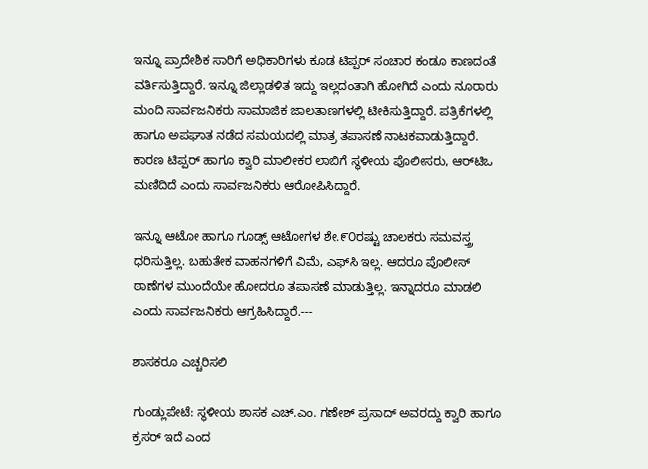ಇನ್ನೂ ಪ್ರಾದೇಶಿಕ ಸಾರಿಗೆ ಅಧಿಕಾರಿಗಳು ಕೂಡ ಟಿಪ್ಪರ್‌ ಸಂಚಾರ ಕಂಡೂ ಕಾಣದಂತೆ ವರ್ತಿಸುತ್ತಿದ್ದಾರೆ. ಇನ್ನೂ ಜಿಲ್ಲಾಡಳಿತ ಇದ್ದು ಇಲ್ಲದಂತಾಗಿ ಹೋಗಿದೆ ಎಂದು ನೂರಾರು ಮಂದಿ ಸಾರ್ವಜನಿಕರು ಸಾಮಾಜಿಕ ಜಾಲತಾಣಗಳಲ್ಲಿ ಟೀಕಿಸುತ್ತಿದ್ದಾರೆ. ಪತ್ರಿಕೆಗಳಲ್ಲಿ ಹಾಗೂ ಅಪಘಾತ ನಡೆದ ಸಮಯದಲ್ಲಿ ಮಾತ್ರ ತಪಾಸಣೆ ನಾಟಕವಾಡುತ್ತಿದ್ದಾರೆ. ಕಾರಣ ಟಿಪ್ಪರ್‌ ಹಾಗೂ ಕ್ವಾರಿ ಮಾಲೀಕರ ಲಾಬಿಗೆ ಸ್ಥಳೀಯ ಪೊಲೀಸರು, ಆರ್‌ಟಿಒ ಮಣಿದಿದೆ ಎಂದು ಸಾರ್ವಜನಿಕರು ಆರೋಪಿಸಿದ್ದಾರೆ.

ಇನ್ನೂ ಆಟೋ ಹಾಗೂ ಗೂಡ್ಸ್‌ ಆಟೋಗಳ ಶೇ.೯೦ರಷ್ಟು ಚಾಲಕರು ಸಮವಸ್ತ್ರ ಧರಿಸುತ್ತಿಲ್ಲ. ಬಹುತೇಕ ವಾಹನಗಳಿಗೆ ವಿಮೆ, ಎಫ್‌ಸಿ ಇಲ್ಲ. ಆದರೂ ಪೊಲೀಸ್‌ ಠಾಣೆಗಳ ಮುಂದೆಯೇ ಹೋದರೂ ತಪಾಸಣೆ ಮಾಡುತ್ತಿಲ್ಲ. ಇನ್ನಾದರೂ ಮಾಡಲಿ ಎಂದು ಸಾರ್ವಜನಿಕರು ಆಗ್ರಹಿಸಿದ್ದಾರೆ.---

ಶಾಸಕರೂ ಎಚ್ಚರಿಸಲಿ

ಗುಂಡ್ಲುಪೇಟೆ: ಸ್ಥಳೀಯ ಶಾಸಕ ಎಚ್.ಎಂ. ಗಣೇಶ್‌ ಪ್ರಸಾದ್‌ ಅವರದ್ದು ಕ್ವಾರಿ ಹಾಗೂ ಕ್ರಸರ್‌ ಇದೆ ಎಂದ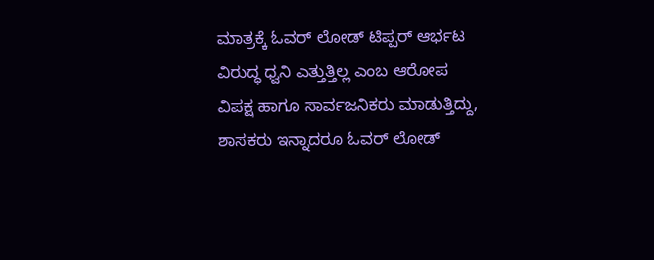ಮಾತ್ರಕ್ಕೆ ಓವರ್‌ ಲೋಡ್‌ ಟಿಪ್ಪರ್‌ ಆರ್ಭಟ ವಿರುದ್ಧ ಧ್ವನಿ ಎತ್ತುತ್ತಿಲ್ಲ ಎಂಬ ಆರೋಪ ವಿಪಕ್ಷ ಹಾಗೂ ಸಾರ್ವಜನಿಕರು ಮಾಡುತ್ತಿದ್ದು, ಶಾಸಕರು ಇನ್ನಾದರೂ ಓವರ್‌ ಲೋಡ್‌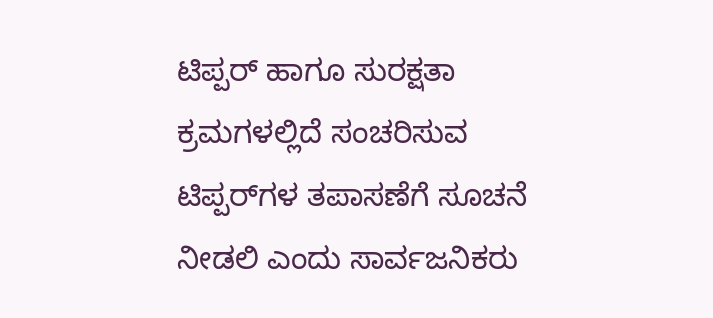ಟಿಪ್ಪರ್‌ ಹಾಗೂ ಸುರಕ್ಷತಾ ಕ್ರಮಗಳಲ್ಲಿದೆ ಸಂಚರಿಸುವ ಟಿಪ್ಪರ್‌ಗಳ ತಪಾಸಣೆಗೆ ಸೂಚನೆ ನೀಡಲಿ ಎಂದು ಸಾರ್ವಜನಿಕರು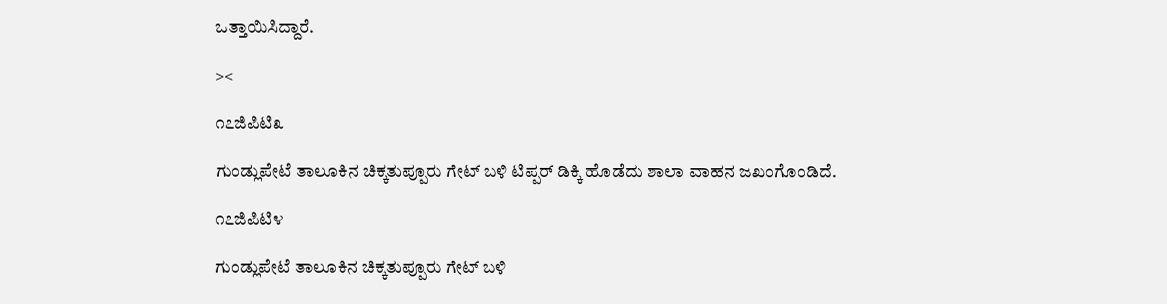ಒತ್ತಾಯಿಸಿದ್ದಾರೆ.

><

೧೭ಜಿಪಿಟಿ೩

ಗುಂಡ್ಲುಪೇಟೆ ತಾಲೂಕಿನ ಚಿಕ್ಕತುಪ್ಪೂರು ಗೇಟ್‌ ಬಳಿ ಟಿಪ್ಪರ್‌ ಡಿಕ್ಕಿ ಹೊಡೆದು ಶಾಲಾ ವಾಹನ ಜಖಂಗೊಂಡಿದೆ.

೧೭ಜಿಪಿಟಿ೪

ಗುಂಡ್ಲುಪೇಟೆ ತಾಲೂಕಿನ ಚಿಕ್ಕತುಪ್ಪೂರು ಗೇಟ್‌ ಬಳಿ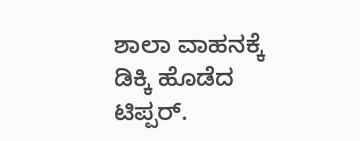ಶಾಲಾ ವಾಹನಕ್ಕೆ ಡಿಕ್ಕಿ ಹೊಡೆದ ಟಿಪ್ಪರ್‌.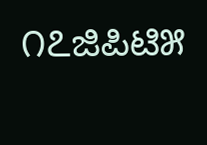೧೭ಜಿಪಿಟಿ೫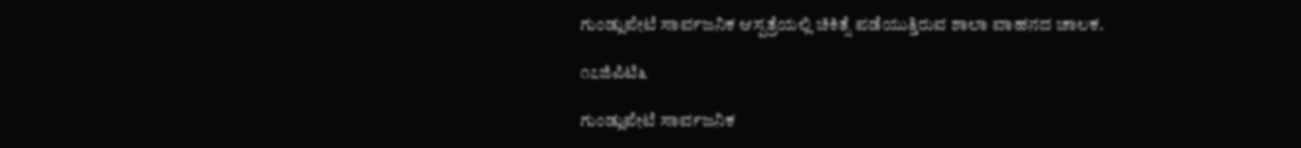ಗುಂಡ್ಲುಪೇಟೆ ಸಾರ್ವಜನಿಕ ಆಸ್ಪತ್ರೆಯಲ್ಲಿ ಚಿಕಿತ್ಸೆ ಪಡೆಯುತ್ತಿರುವ ಶಾಲಾ ವಾಹನದ ಚಾಲಕ.

೧೭ಜಿಪಿಟಿ೬

ಗುಂಡ್ಲುಪೇಟೆ ಸಾರ್ವಜನಿಕ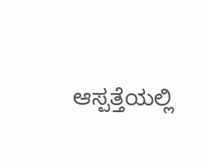ಆಸ್ಪತ್ತೆಯಲ್ಲಿ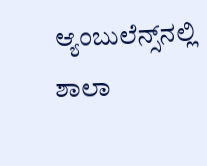ಆ್ಯಂಬುಲೆನ್ಸ್‌ನಲ್ಲಿ ಶಾಲಾ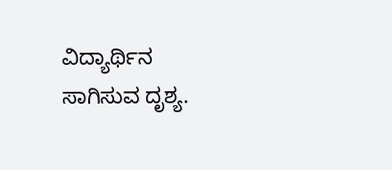ವಿದ್ಯಾರ್ಥಿನ ಸಾಗಿಸುವ ದೃಶ್ಯ.